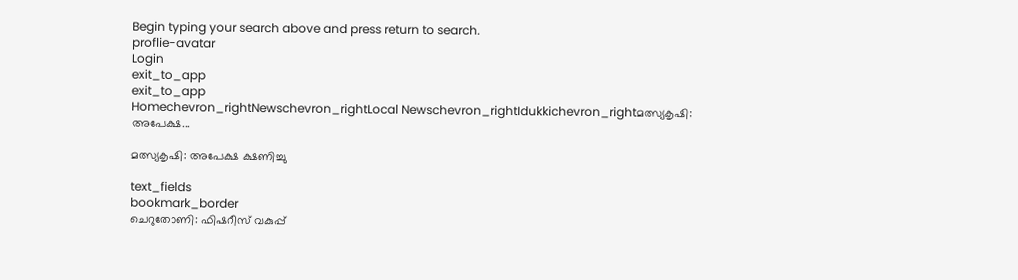Begin typing your search above and press return to search.
proflie-avatar
Login
exit_to_app
exit_to_app
Homechevron_rightNewschevron_rightLocal Newschevron_rightIdukkichevron_rightമത്സ്യകൃഷി: അപേക്ഷ...

മത്സ്യകൃഷി: അപേക്ഷ ക്ഷണിച്ചു

text_fields
bookmark_border
ചെറുതോണി: ഫിഷറീസ് വകുപ്പ്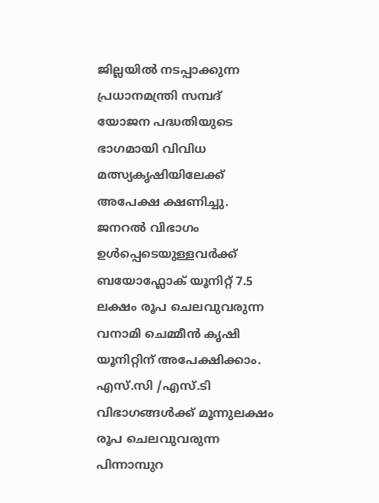ജില്ലയില്‍ നടപ്പാക്കുന്ന പ്രധാനമന്ത്രി സമ്പദ് യോജന പദ്ധതിയുടെ ഭാഗമായി വിവിധ മത്സ്യകൃഷിയിലേക്ക് അപേക്ഷ ക്ഷണിച്ചു. ജനറല്‍ വിഭാഗം ഉള്‍പ്പെടെയുള്ളവര്‍ക്ക് ബയോഫ്ലോക് യൂനിറ്റ് 7.5 ലക്ഷം രൂപ ചെലവുവരുന്ന വനാമി ചെമ്മീന്‍ കൃഷി യൂനിറ്റിന് അപേക്ഷിക്കാം. എസ്.സി /എസ്.ടി വിഭാഗങ്ങള്‍ക്ക് മൂന്നുലക്ഷം രൂപ ചെലവുവരുന്ന പിന്നാമ്പുറ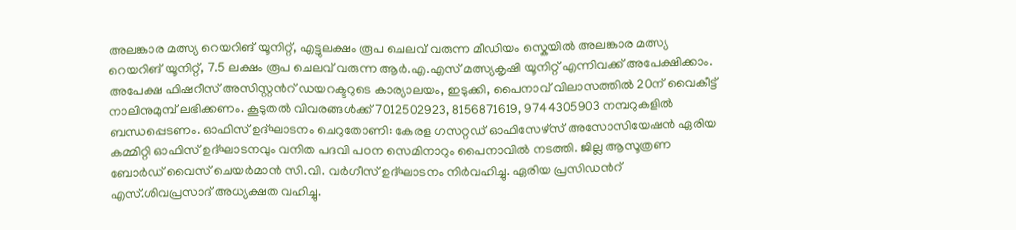അലങ്കാര മത്സ്യ റെയറിങ് യൂനിറ്റ്, എട്ടുലക്ഷം രൂപ ചെലവ് വരുന്ന മീഡിയം സ്കെയില്‍ അലങ്കാര മത്സ്യ റെയറിങ് യൂനിറ്റ്, 7.5 ലക്ഷം രൂപ ചെലവ് വരുന്ന ആര്‍.എ.എസ് മത്സ്യകൃഷി യൂനിറ്റ് എന്നിവക്ക് അപേക്ഷിക്കാം. അപേക്ഷ ഫിഷറീസ് അസിസ്റ്റന്‍റ് ഡയറക്ടറുടെ കാര്യാലയം, ഇടുക്കി, പൈനാവ് വിലാസത്തില്‍ 20ന് വൈകീട്ട് നാലിനുമുമ്പ് ലഭിക്കണം. കൂടുതല്‍ വിവരങ്ങള്‍ക്ക് 7012502923, 8156871619, 9744305903 നമ്പറുകളില്‍ ബന്ധപ്പെടണം. ഓഫിസ് ഉദ്ഘാടനം ചെറുതോണി: കേരള ഗസറ്റഡ് ഓഫിസേഴ്സ് അസോസിയേഷന്‍ ഏരിയ കമ്മിറ്റി ഓഫിസ് ഉദ്ഘാടനവും വനിത പദവി പഠന സെമിനാറും പൈനാവില്‍ നടത്തി. ജില്ല ആസൂത്രണ ബോര്‍ഡ് വൈസ് ചെയര്‍മാന്‍ സി.വി. വര്‍ഗീസ് ഉദ്ഘാടനം നിര്‍വഹിച്ചു. ഏരിയ പ്രസിഡന്‍റ് എസ്.ശിവപ്രസാദ് അധ്യക്ഷത വഹിച്ചു.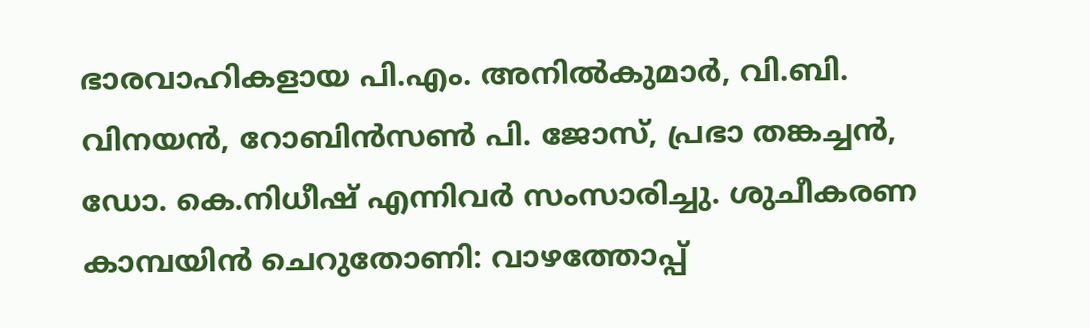ഭാരവാഹികളായ പി.എം. അനില്‍കുമാര്‍, വി.ബി. വിനയന്‍, റോബിന്‍സണ്‍ പി. ജോസ്, പ്രഭാ തങ്കച്ചന്‍, ഡോ. കെ.നിധീഷ് എന്നിവര്‍ സംസാരിച്ചു. ശുചീകരണ കാമ്പയിന്‍ ചെറുതോണി: വാഴത്തോപ്പ്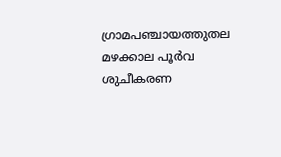ഗ്രാമപഞ്ചായത്തുതല മഴക്കാല പൂര്‍വ ശുചീകരണ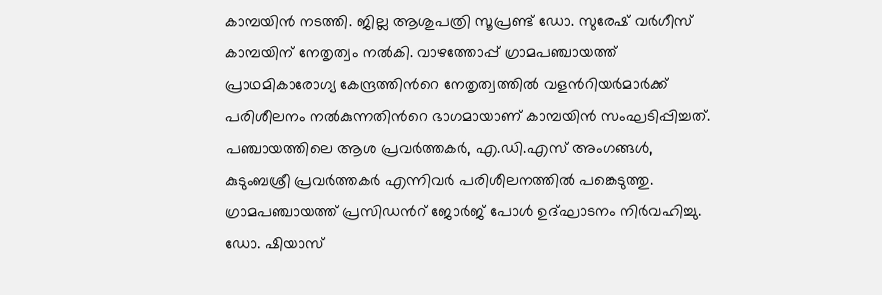കാമ്പയിന്‍ നടത്തി. ജില്ല ആശുപത്രി സൂപ്രണ്ട് ഡോ. സുരേഷ് വര്‍ഗീസ് കാമ്പയിന് നേതൃത്വം നല്‍കി. വാഴത്തോപ്പ് ഗ്രാമപഞ്ചായത്ത് പ്രാഥമികാരോഗ്യ കേന്ദ്രത്തിന്‍റെ നേതൃത്വത്തില്‍ വളന്‍റിയര്‍മാര്‍ക്ക് പരിശീലനം നല്‍കുന്നതിന്‍റെ ഭാഗമായാണ് കാമ്പയിന്‍ സംഘടിപ്പിച്ചത്. പഞ്ചായത്തിലെ ആശ പ്രവര്‍ത്തകര്‍, എ.ഡി.എസ് അംഗങ്ങള്‍, കുടുംബശ്രീ പ്രവര്‍ത്തകര്‍ എന്നിവര്‍ പരിശീലനത്തില്‍ പങ്കെടുത്തു. ഗ്രാമപഞ്ചായത്ത് പ്രസിഡന്‍റ് ജോര്‍ജ് പോള്‍ ഉദ്ഘാടനം നിര്‍വഹിച്ചു. ഡോ. ഷിയാസ്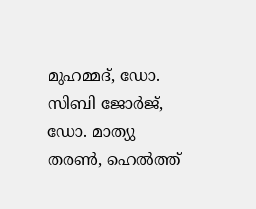മുഹമ്മദ്, ഡോ. സിബി ജോര്‍ജ്, ഡോ. മാത്യു തരണ്‍, ഹെല്‍ത്ത്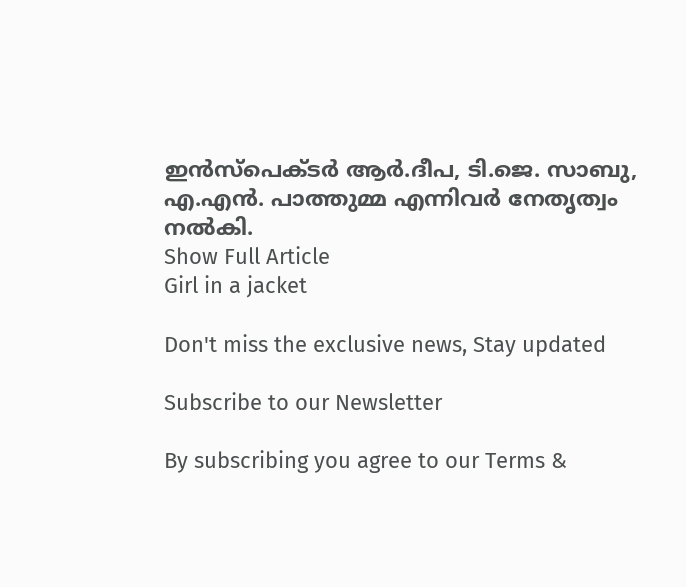ഇന്‍സ്പെക്ടര്‍ ആര്‍.ദീപ, ടി.ജെ. സാബു, എ.എന്‍. പാത്തുമ്മ എന്നിവര്‍ നേതൃത്വം നല്‍കി.
Show Full Article
Girl in a jacket

Don't miss the exclusive news, Stay updated

Subscribe to our Newsletter

By subscribing you agree to our Terms &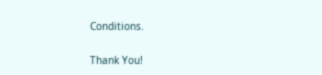Conditions.

Thank You!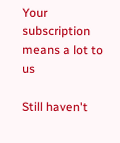Your subscription means a lot to us

Still haven't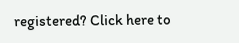registered? Click here to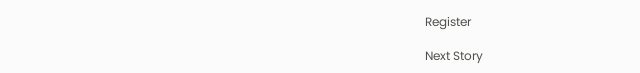Register

Next Story